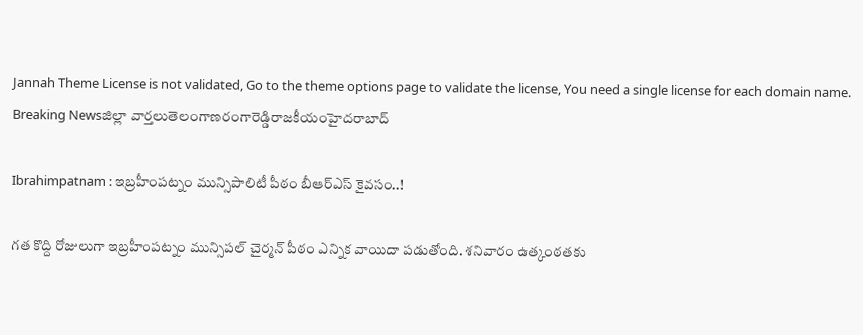Jannah Theme License is not validated, Go to the theme options page to validate the license, You need a single license for each domain name.
Breaking Newsజిల్లా వార్తలుతెలంగాణరంగారెడ్డిరాజకీయంహైదరాబాద్

Ibrahimpatnam : ఇబ్రహీంపట్నం మున్సిపాలిటీ పీఠం బీఆర్ఎస్ కైవసం..!

గత కొద్ది రోజులుగా ఇబ్రహీంపట్నం మున్సిపల్ చైర్మన్ పీఠం ఎన్నిక వాయిదా పడుతోంది. శనివారం ఉత్కంఠతకు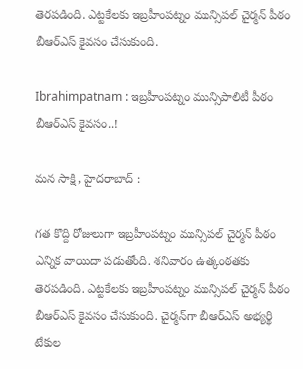తెరపడింది. ఎట్టకేలకు ఇబ్రహీంపట్నం మున్సిపల్ చైర్మన్ పీఠం బీఆర్ఎస్ కైవసం చేసుకుంది.

Ibrahimpatnam : ఇబ్రహీంపట్నం మున్సిపాలిటీ పీఠం బీఆర్ఎస్ కైవసం..!

మన సాక్షి, హైదరాబాద్ :

గత కొద్ది రోజులుగా ఇబ్రహీంపట్నం మున్సిపల్ చైర్మన్ పీఠం ఎన్నిక వాయిదా పడుతోంది. శనివారం ఉత్కంఠతకు తెరపడింది. ఎట్టకేలకు ఇబ్రహీంపట్నం మున్సిపల్ చైర్మన్ పీఠం బీఆర్ఎస్ కైవసం చేసుకుంది. చైర్మన్‌గా బీఆర్ఎస్ అభ్యర్థి టేకుల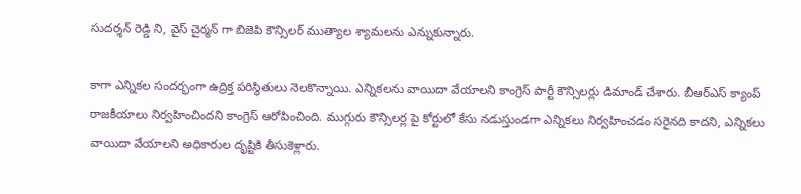సుదర్శన్ రెడ్డి ని, వైస్ చైర్మన్ గా బిజెపి కౌన్సిలర్ ముత్యాల శ్యామలను ఎన్నుకున్నారు.

కాగా ఎన్నికల సందర్భంగా ఉద్రిక్త పరిస్థితులు నెలకొన్నాయి. ఎన్నికలను వాయిదా వేయాలని కాంగ్రెస్ పార్టీ కౌన్సిలర్లు డిమాండ్ చేశారు. బీఆర్ఎస్ క్యాంప్ రాజకీయాలు నిర్వహించిందని కాంగ్రెస్ ఆరోపించింది. ముగ్గురు కౌన్సిలర్ల పై కోర్టులో కేసు నడుస్తుండగా ఎన్నికలు నిర్వహించడం సరైనది కాదని, ఎన్నికలు వాయిదా వేయాలని అధికారుల దృష్టికి తీసుకెళ్లారు.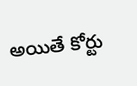అయితే కోర్టు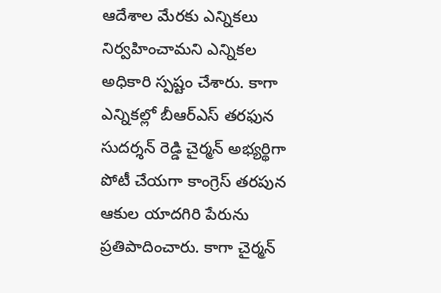ఆదేశాల మేరకు ఎన్నికలు నిర్వహించామని ఎన్నికల అధికారి స్పష్టం చేశారు. కాగా ఎన్నికల్లో బీఆర్ఎస్ తరఫున సుదర్శన్ రెడ్డి చైర్మన్ అభ్యర్థిగా పోటీ చేయగా కాంగ్రెస్ తరపున ఆకుల యాదగిరి పేరును ప్రతిపాదించారు. కాగా చైర్మన్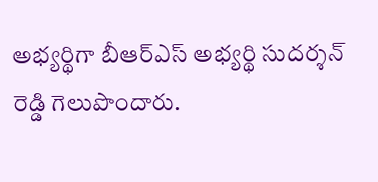అభ్యర్థిగా బీఆర్ఎస్ అభ్యర్థి సుదర్శన్ రెడ్డి గెలుపొందారు.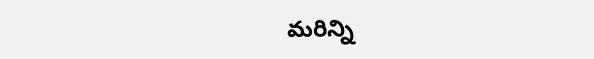మరిన్ని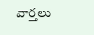వార్తలు